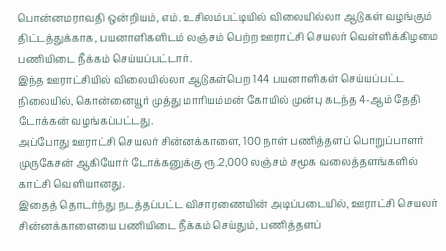பொன்னமராவதி ஒன்றியம், எம். உசிலம்பட்டியில் விலையில்லா ஆடுகள் வழங்கும் திட்டத்துக்காக, பயனாளிகளிடம் லஞ்சம் பெற்ற ஊராட்சி செயலர் வெள்ளிக்கிழமை பணியிடை நீக்கம் செய்யப்பட்டார்.
இந்த ஊராட்சியில் விலையில்லா ஆடுகள்பெற 144 பயனாளிகள் செய்யப்பட்ட நிலையில், கொன்னையூர் முத்து மாரியம்மன் கோயில் முன்பு கடந்த 4-ஆம் தேதி டோக்கன் வழங்கப்பட்டது.
அப்போது ஊராட்சி செயலர் சின்னக்காளை, 100 நாள் பணித்தளப் பொறுப்பாளர் முருகேசன் ஆகியோர் டோக்கனுக்கு ரூ.2,000 லஞ்சம் சமூக வலைத்தளங்களில் காட்சி வெளியானது.
இதைத் தொடர்ந்து நடத்தப்பட்ட விசாரணையின் அடிப்படையில், ஊராட்சி செயலர் சின்னக்காளையை பணியிடை நீக்கம் செய்தும், பணித்தளப்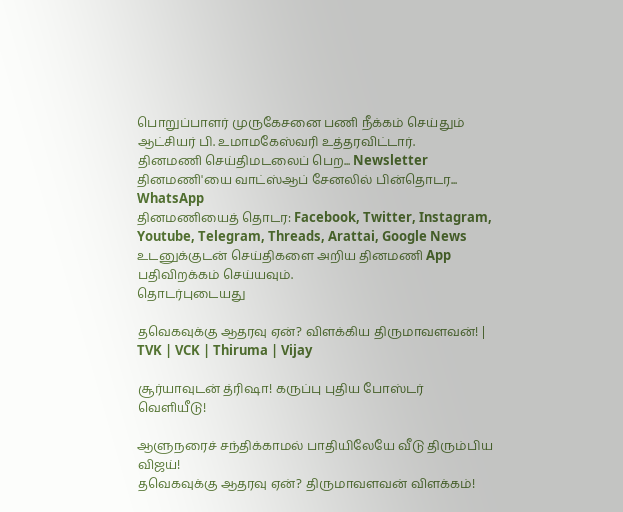பொறுப்பாளர் முருகேசனை பணி நீக்கம் செய்தும் ஆட்சியர் பி. உமாமகேஸ்வரி உத்தரவிட்டார்.
தினமணி செய்திமடலைப் பெற... Newsletter
தினமணி'யை வாட்ஸ்ஆப் சேனலில் பின்தொடர... WhatsApp
தினமணியைத் தொடர: Facebook, Twitter, Instagram, Youtube, Telegram, Threads, Arattai, Google News
உடனுக்குடன் செய்திகளை அறிய தினமணி App பதிவிறக்கம் செய்யவும்.
தொடர்புடையது

தவெகவுக்கு ஆதரவு ஏன்? விளக்கிய திருமாவளவன்! | TVK | VCK | Thiruma | Vijay

சூர்யாவுடன் த்ரிஷா! கருப்பு புதிய போஸ்டர் வெளியீடு!

ஆளுநரைச் சந்திக்காமல் பாதியிலேயே வீடு திரும்பிய விஜய்!
தவெகவுக்கு ஆதரவு ஏன்? திருமாவளவன் விளக்கம்!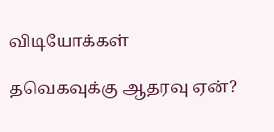விடியோக்கள்

தவெகவுக்கு ஆதரவு ஏன்?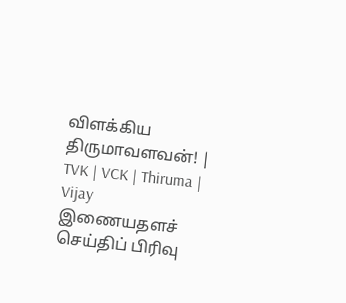விளக்கிய திருமாவளவன்! | TVK | VCK | Thiruma | Vijay
இணையதளச் செய்திப் பிரிவு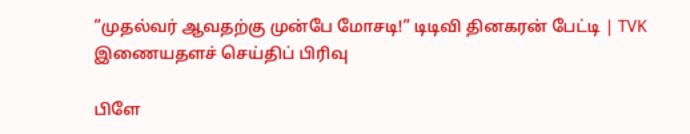”முதல்வர் ஆவதற்கு முன்பே மோசடி!” டிடிவி தினகரன் பேட்டி | TVK
இணையதளச் செய்திப் பிரிவு

பிளே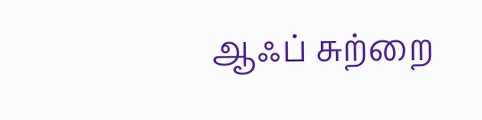ஆஃப் சுற்றை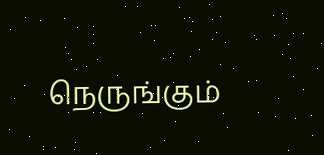நெருங்கும்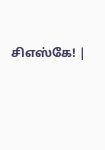சிஎஸ்கே! |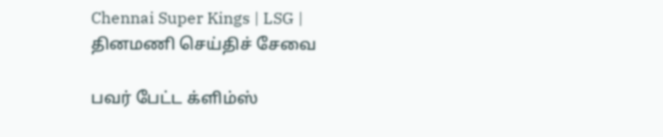Chennai Super Kings | LSG |
தினமணி செய்திச் சேவை

பவர் பேட்ட க்ளிம்ஸ்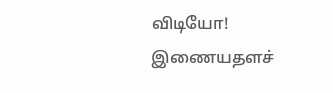விடியோ!
இணையதளச்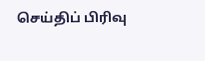செய்திப் பிரிவு